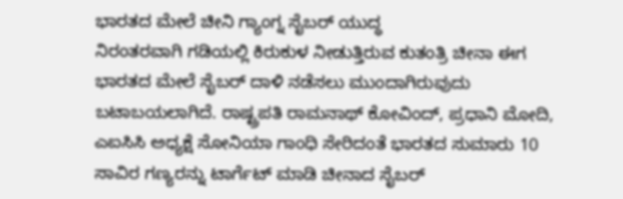ಭಾರತದ ಮೇಲೆ ಚೀನಿ ಗ್ಯಾಂಗ್ನ ಸೈಬರ್ ಯುದ್ಧ
ನಿರಂತರವಾಗಿ ಗಡಿಯಲ್ಲಿ ಕಿರುಕುಳ ನೀಡುತ್ತಿರುವ ಕುತಂತ್ರಿ ಚೀನಾ ಈಗ ಭಾರತದ ಮೇಲೆ ಸೈಬರ್ ದಾಳಿ ನಡೆಸಲು ಮುಂದಾಗಿರುವುದು ಬಟಾಬಯಲಾಗಿದೆ. ರಾಷ್ಟ್ರಪತಿ ರಾಮನಾಥ್ ಕೋವಿಂದ್, ಪ್ರಧಾನಿ ಮೋದಿ, ಎಐಸಿಸಿ ಅಧ್ಯಕ್ಷೆ ಸೋನಿಯಾ ಗಾಂಧಿ ಸೇರಿದಂತೆ ಭಾರತದ ಸುಮಾರು 10 ಸಾವಿರ ಗಣ್ಯರನ್ನು ಟಾರ್ಗೆಟ್ ಮಾಡಿ ಚೀನಾದ ಸೈಬರ್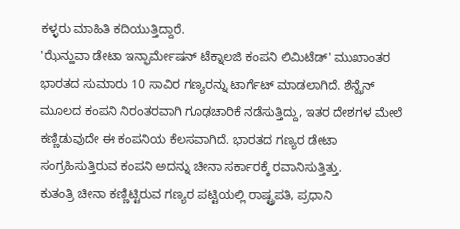ಕಳ್ಳರು ಮಾಹಿತಿ ಕದಿಯುತ್ತಿದ್ದಾರೆ.
'ಝೆನ್ಹುವಾ ಡೇಟಾ ಇನ್ಫಾರ್ಮೇಷನ್ ಟೆಕ್ನಾಲಜಿ ಕಂಪನಿ ಲಿಮಿಟೆಡ್' ಮುಖಾಂತರ ಭಾರತದ ಸುಮಾರು 10 ಸಾವಿರ ಗಣ್ಯರನ್ನು ಟಾರ್ಗೆಟ್ ಮಾಡಲಾಗಿದೆ. ಶೆನ್ಝೆನ್ ಮೂಲದ ಕಂಪನಿ ನಿರಂತರವಾಗಿ ಗೂಢಚಾರಿಕೆ ನಡೆಸುತ್ತಿದ್ದು, ಇತರ ದೇಶಗಳ ಮೇಲೆ ಕಣ್ಣಿಡುವುದೇ ಈ ಕಂಪನಿಯ ಕೆಲಸವಾಗಿದೆ. ಭಾರತದ ಗಣ್ಯರ ಡೇಟಾ ಸಂಗ್ರಹಿಸುತ್ತಿರುವ ಕಂಪನಿ ಅದನ್ನು ಚೀನಾ ಸರ್ಕಾರಕ್ಕೆ ರವಾನಿಸುತ್ತಿತ್ತು.
ಕುತಂತ್ರಿ ಚೀನಾ ಕಣ್ಣಿಟ್ಟಿರುವ ಗಣ್ಯರ ಪಟ್ಟಿಯಲ್ಲಿ ರಾಷ್ಟ್ರಪತಿ, ಪ್ರಧಾನಿ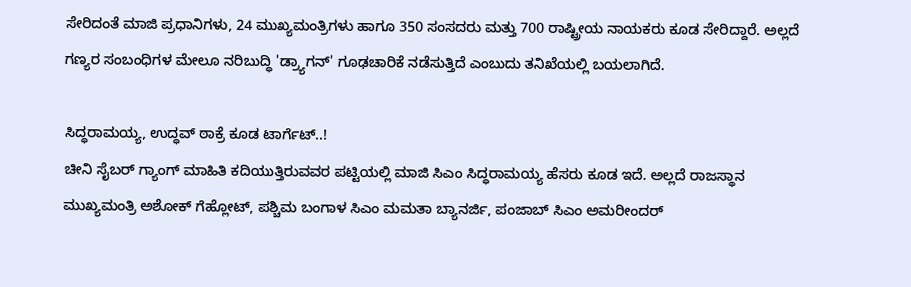ಸೇರಿದಂತೆ ಮಾಜಿ ಪ್ರಧಾನಿಗಳು, 24 ಮುಖ್ಯಮಂತ್ರಿಗಳು ಹಾಗೂ 350 ಸಂಸದರು ಮತ್ತು 700 ರಾಷ್ಟ್ರೀಯ ನಾಯಕರು ಕೂಡ ಸೇರಿದ್ದಾರೆ. ಅಲ್ಲದೆ ಗಣ್ಯರ ಸಂಬಂಧಿಗಳ ಮೇಲೂ ನರಿಬುದ್ಧಿ 'ಡ್ರ್ಯಾಗನ್' ಗೂಢಚಾರಿಕೆ ನಡೆಸುತ್ತಿದೆ ಎಂಬುದು ತನಿಖೆಯಲ್ಲಿ ಬಯಲಾಗಿದೆ.

ಸಿದ್ಧರಾಮಯ್ಯ, ಉದ್ಧವ್ ಠಾಕ್ರೆ ಕೂಡ ಟಾರ್ಗೆಟ್..!
ಚೀನಿ ಸೈಬರ್ ಗ್ಯಾಂಗ್ ಮಾಹಿತಿ ಕದಿಯುತ್ತಿರುವವರ ಪಟ್ಟಿಯಲ್ಲಿ ಮಾಜಿ ಸಿಎಂ ಸಿದ್ಧರಾಮಯ್ಯ ಹೆಸರು ಕೂಡ ಇದೆ. ಅಲ್ಲದೆ ರಾಜಸ್ಥಾನ ಮುಖ್ಯಮಂತ್ರಿ ಅಶೋಕ್ ಗೆಹ್ಲೋಟ್, ಪಶ್ಚಿಮ ಬಂಗಾಳ ಸಿಎಂ ಮಮತಾ ಬ್ಯಾನರ್ಜಿ, ಪಂಜಾಬ್ ಸಿಎಂ ಅಮರೀಂದರ್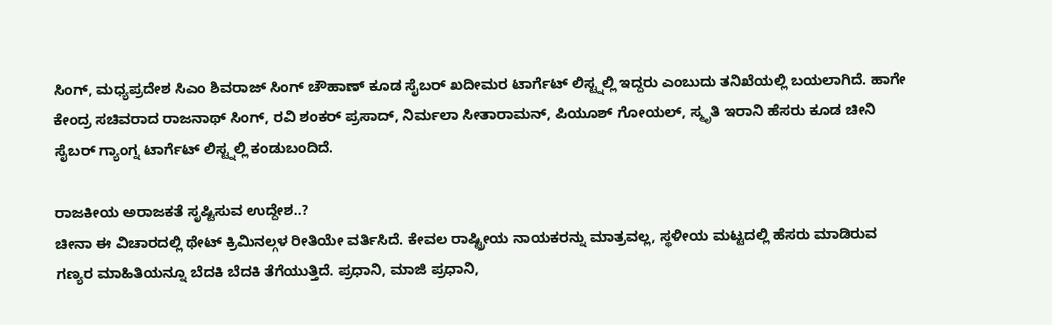ಸಿಂಗ್, ಮಧ್ಯಪ್ರದೇಶ ಸಿಎಂ ಶಿವರಾಜ್ ಸಿಂಗ್ ಚೌಹಾಣ್ ಕೂಡ ಸೈಬರ್ ಖದೀಮರ ಟಾರ್ಗೆಟ್ ಲಿಸ್ಟ್ನಲ್ಲಿ ಇದ್ದರು ಎಂಬುದು ತನಿಖೆಯಲ್ಲಿ ಬಯಲಾಗಿದೆ. ಹಾಗೇ ಕೇಂದ್ರ ಸಚಿವರಾದ ರಾಜನಾಥ್ ಸಿಂಗ್, ರವಿ ಶಂಕರ್ ಪ್ರಸಾದ್, ನಿರ್ಮಲಾ ಸೀತಾರಾಮನ್, ಪಿಯೂಶ್ ಗೋಯಲ್, ಸ್ಮೃತಿ ಇರಾನಿ ಹೆಸರು ಕೂಡ ಚೀನಿ ಸೈಬರ್ ಗ್ಯಾಂಗ್ನ ಟಾರ್ಗೆಟ್ ಲಿಸ್ಟ್ನಲ್ಲಿ ಕಂಡುಬಂದಿದೆ.

ರಾಜಕೀಯ ಅರಾಜಕತೆ ಸೃಷ್ಟಿಸುವ ಉದ್ದೇಶ..?
ಚೀನಾ ಈ ವಿಚಾರದಲ್ಲಿ ಥೇಟ್ ಕ್ರಿಮಿನಲ್ಗಳ ರೀತಿಯೇ ವರ್ತಿಸಿದೆ. ಕೇವಲ ರಾಷ್ಟ್ರೀಯ ನಾಯಕರನ್ನು ಮಾತ್ರವಲ್ಲ, ಸ್ಥಳೀಯ ಮಟ್ಟದಲ್ಲಿ ಹೆಸರು ಮಾಡಿರುವ ಗಣ್ಯರ ಮಾಹಿತಿಯನ್ನೂ ಬೆದಕಿ ಬೆದಕಿ ತೆಗೆಯುತ್ತಿದೆ. ಪ್ರಧಾನಿ, ಮಾಜಿ ಪ್ರಧಾನಿ,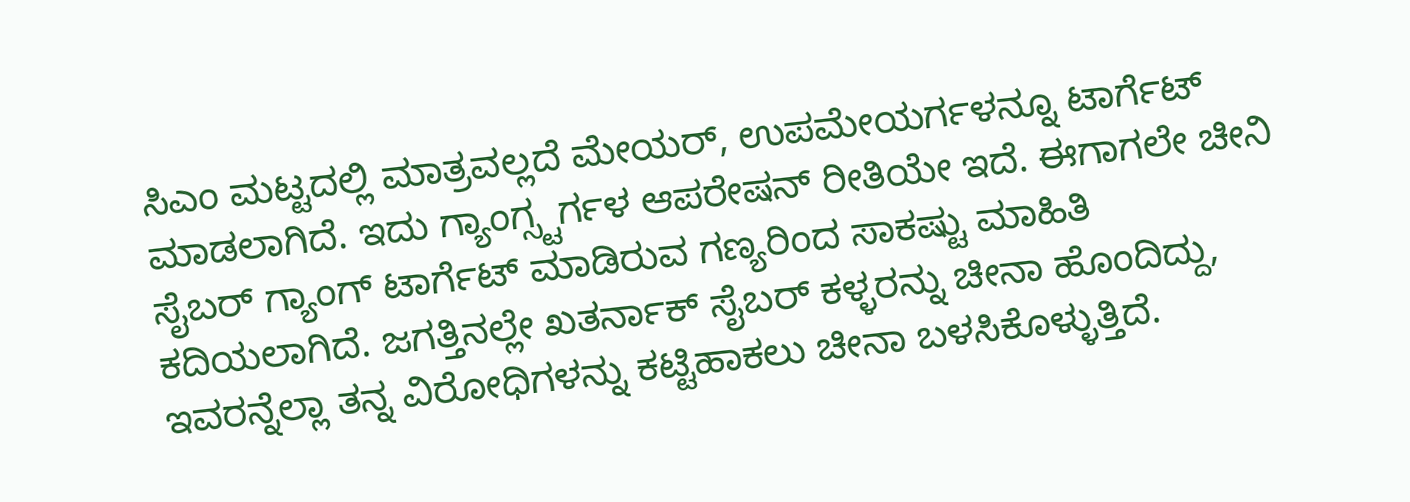ಸಿಎಂ ಮಟ್ಟದಲ್ಲಿ ಮಾತ್ರವಲ್ಲದೆ ಮೇಯರ್, ಉಪಮೇಯರ್ಗಳನ್ನೂ ಟಾರ್ಗೆಟ್ ಮಾಡಲಾಗಿದೆ. ಇದು ಗ್ಯಾಂಗ್ಸ್ಟರ್ಗಳ ಆಪರೇಷನ್ ರೀತಿಯೇ ಇದೆ. ಈಗಾಗಲೇ ಚೀನಿ ಸೈಬರ್ ಗ್ಯಾಂಗ್ ಟಾರ್ಗೆಟ್ ಮಾಡಿರುವ ಗಣ್ಯರಿಂದ ಸಾಕಷ್ಟು ಮಾಹಿತಿ ಕದಿಯಲಾಗಿದೆ. ಜಗತ್ತಿನಲ್ಲೇ ಖತರ್ನಾಕ್ ಸೈಬರ್ ಕಳ್ಳರನ್ನು ಚೀನಾ ಹೊಂದಿದ್ದು, ಇವರನ್ನೆಲ್ಲಾ ತನ್ನ ವಿರೋಧಿಗಳನ್ನು ಕಟ್ಟಿಹಾಕಲು ಚೀನಾ ಬಳಸಿಕೊಳ್ಳುತ್ತಿದೆ.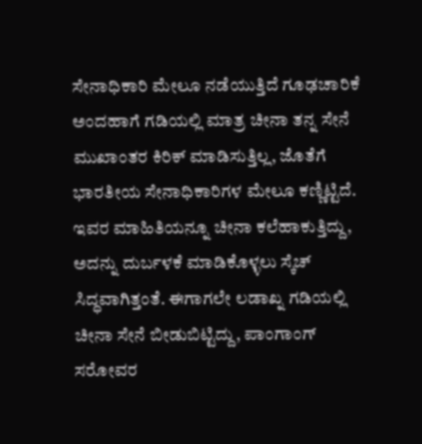ಸೇನಾಧಿಕಾರಿ ಮೇಲೂ ನಡೆಯುತ್ತಿದೆ ಗೂಢಚಾರಿಕೆ
ಅಂದಹಾಗೆ ಗಡಿಯಲ್ಲಿ ಮಾತ್ರ ಚೀನಾ ತನ್ನ ಸೇನೆ ಮುಖಾಂತರ ಕಿರಿಕ್ ಮಾಡಿಸುತ್ತಿಲ್ಲ, ಜೊತೆಗೆ ಭಾರತೀಯ ಸೇನಾಧಿಕಾರಿಗಳ ಮೇಲೂ ಕಣ್ಣಿಟ್ಟಿದೆ. ಇವರ ಮಾಹಿತಿಯನ್ನೂ ಚೀನಾ ಕಲೆಹಾಕುತ್ತಿದ್ದು, ಅದನ್ನು ದುರ್ಬಳಕೆ ಮಾಡಿಕೊಳ್ಳಲು ಸ್ಕೆಚ್ ಸಿದ್ಧವಾಗಿತ್ತಂತೆ. ಈಗಾಗಲೇ ಲಡಾಖ್ನ ಗಡಿಯಲ್ಲಿ ಚೀನಾ ಸೇನೆ ಬೀಡುಬಿಟ್ಟಿದ್ದು, ಪಾಂಗಾಂಗ್ ಸರೋವರ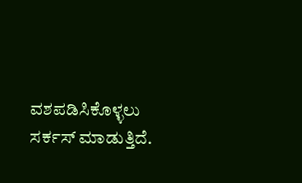ವಶಪಡಿಸಿಕೊಳ್ಳಲು ಸರ್ಕಸ್ ಮಾಡುತ್ತಿದೆ.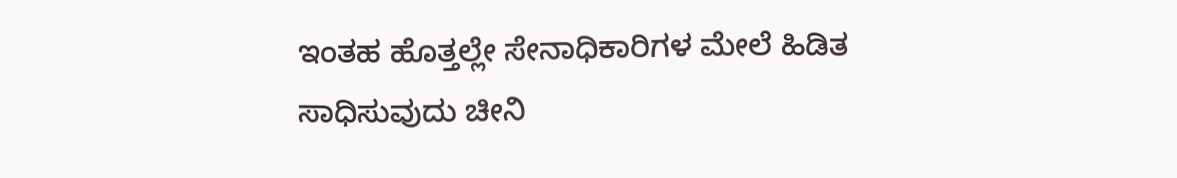ಇಂತಹ ಹೊತ್ತಲ್ಲೇ ಸೇನಾಧಿಕಾರಿಗಳ ಮೇಲೆ ಹಿಡಿತ ಸಾಧಿಸುವುದು ಚೀನಿ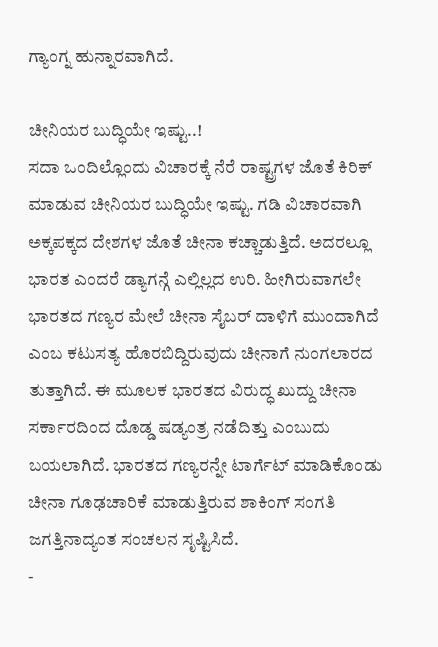ಗ್ಯಾಂಗ್ನ ಹುನ್ನಾರವಾಗಿದೆ.

ಚೀನಿಯರ ಬುದ್ಧಿಯೇ ಇಷ್ಟು..!
ಸದಾ ಒಂದಿಲ್ಲೊಂದು ವಿಚಾರಕ್ಕೆ ನೆರೆ ರಾಷ್ಟ್ರಗಳ ಜೊತೆ ಕಿರಿಕ್ ಮಾಡುವ ಚೀನಿಯರ ಬುದ್ಧಿಯೇ ಇಷ್ಟು. ಗಡಿ ವಿಚಾರವಾಗಿ ಅಕ್ಕಪಕ್ಕದ ದೇಶಗಳ ಜೊತೆ ಚೀನಾ ಕಚ್ಚಾಡುತ್ತಿದೆ. ಅದರಲ್ಲೂ ಭಾರತ ಎಂದರೆ ಡ್ಯಾಗನ್ಗೆ ಎಲ್ಲಿಲ್ಲದ ಉರಿ. ಹೀಗಿರುವಾಗಲೇ ಭಾರತದ ಗಣ್ಯರ ಮೇಲೆ ಚೀನಾ ಸೈಬರ್ ದಾಳಿಗೆ ಮುಂದಾಗಿದೆ ಎಂಬ ಕಟುಸತ್ಯ ಹೊರಬಿದ್ದಿರುವುದು ಚೀನಾಗೆ ನುಂಗಲಾರದ ತುತ್ತಾಗಿದೆ. ಈ ಮೂಲಕ ಭಾರತದ ವಿರುದ್ಧ ಖುದ್ದು ಚೀನಾ ಸರ್ಕಾರದಿಂದ ದೊಡ್ಡ ಷಡ್ಯಂತ್ರ ನಡೆದಿತ್ತು ಎಂಬುದು ಬಯಲಾಗಿದೆ. ಭಾರತದ ಗಣ್ಯರನ್ನೇ ಟಾರ್ಗೆಟ್ ಮಾಡಿಕೊಂಡು ಚೀನಾ ಗೂಢಚಾರಿಕೆ ಮಾಡುತ್ತಿರುವ ಶಾಕಿಂಗ್ ಸಂಗತಿ ಜಗತ್ತಿನಾದ್ಯಂತ ಸಂಚಲನ ಸೃಷ್ಟಿಸಿದೆ.
-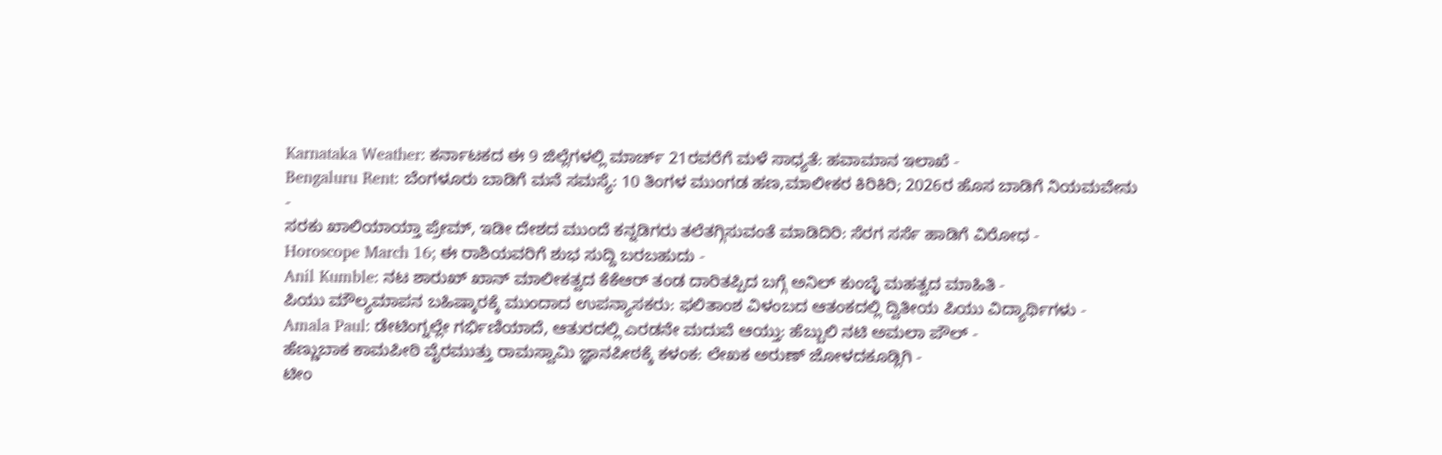Karnataka Weather: ಕರ್ನಾಟಕದ ಈ 9 ಜಿಲ್ಲೆಗಳಲ್ಲಿ ಮಾರ್ಚ್ 21ರವರೆಗೆ ಮಳೆ ಸಾಧ್ಯತೆ: ಹವಾಮಾನ ಇಲಾಖೆ -
Bengaluru Rent: ಬೆಂಗಳೂರು ಬಾಡಿಗೆ ಮನೆ ಸಮಸ್ಯೆ: 10 ತಿಂಗಳ ಮುಂಗಡ ಹಣ,ಮಾಲೀಕರ ಕಿರಿಕಿರಿ; 2026ರ ಹೊಸ ಬಾಡಿಗೆ ನಿಯಮವೇನು -
ಸರಕು ಖಾಲಿಯಾಯ್ತಾ ಪ್ರೇಮ್, ಇಡೀ ದೇಶದ ಮುಂದೆ ಕನ್ನಡಿಗರು ತಲೆತಗ್ಗಿಸುವಂತೆ ಮಾಡಿದಿರಿ: ಸೆರಗ ಸರ್ಸೆ ಹಾಡಿಗೆ ವಿರೋಧ -
Horoscope March 16; ಈ ರಾಶಿಯವರಿಗೆ ಶುಭ ಸುದ್ದಿ ಬರಬಹುದು -
Anil Kumble: ನಟ ಶಾರುಖ್ ಖಾನ್ ಮಾಲೀಕತ್ವದ ಕೆಕೆಆರ್ ತಂಡ ದಾರಿತಪ್ಪಿದ ಬಗ್ಗೆ ಅನಿಲ್ ಕುಂಬ್ಳೆ ಮಹತ್ವದ ಮಾಹಿತಿ -
ಪಿಯು ಮೌಲ್ಯಮಾಪನ ಬಹಿಷ್ಕಾರಕ್ಕೆ ಮುಂದಾದ ಉಪನ್ಯಾಸಕರು: ಫಲಿತಾಂಶ ವಿಳಂಬದ ಆತಂಕದಲ್ಲಿ ದ್ವಿತೀಯ ಪಿಯು ವಿದ್ಯಾರ್ಥಿಗಳು -
Amala Paul: ಡೇಟಿಂಗ್ನಲ್ಲೇ ಗರ್ಭಿಣಿಯಾದೆ, ಆತುರದಲ್ಲಿ ಎರಡನೇ ಮದುವೆ ಆಯ್ತು: ಹೆಬ್ಬುಲಿ ನಟಿ ಅಮಲಾ ಪೌಲ್ -
ಹೆಣ್ಣುಬಾಕ ಕಾಮಪೀಠಿ ವೈರಮುತ್ತು ರಾಮಸ್ವಾಮಿ ಜ್ಞಾನಪೀಠಕ್ಕೆ ಕಳಂಕ: ಲೇಖಕ ಅರುಣ್ ಜೋಳದಕೂಡ್ಲಿಗಿ -
ಟೀಂ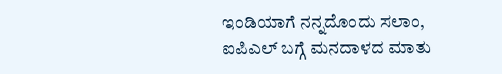ಇಂಡಿಯಾಗೆ ನನ್ನದೊಂದು ಸಲಾಂ, ಐಪಿಎಲ್ ಬಗ್ಗೆ ಮನದಾಳದ ಮಾತು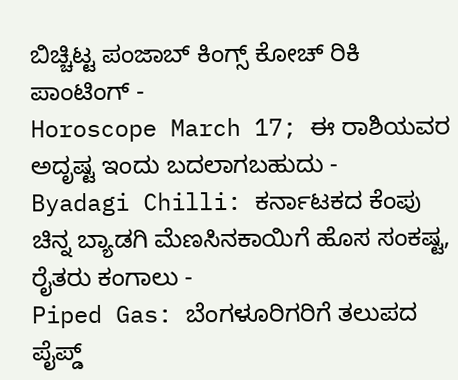ಬಿಚ್ಚಿಟ್ಟ ಪಂಜಾಬ್ ಕಿಂಗ್ಸ್ ಕೋಚ್ ರಿಕಿ ಪಾಂಟಿಂಗ್ -
Horoscope March 17; ಈ ರಾಶಿಯವರ ಅದೃಷ್ಟ ಇಂದು ಬದಲಾಗಬಹುದು -
Byadagi Chilli: ಕರ್ನಾಟಕದ ಕೆಂಪು ಚಿನ್ನ ಬ್ಯಾಡಗಿ ಮೆಣಸಿನಕಾಯಿಗೆ ಹೊಸ ಸಂಕಷ್ಟ, ರೈತರು ಕಂಗಾಲು -
Piped Gas: ಬೆಂಗಳೂರಿಗರಿಗೆ ತಲುಪದ ಪೈಪ್ಡ್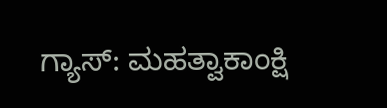ಗ್ಯಾಸ್: ಮಹತ್ವಾಕಾಂಕ್ಷಿ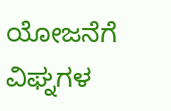ಯೋಜನೆಗೆ ವಿಘ್ನಗಳ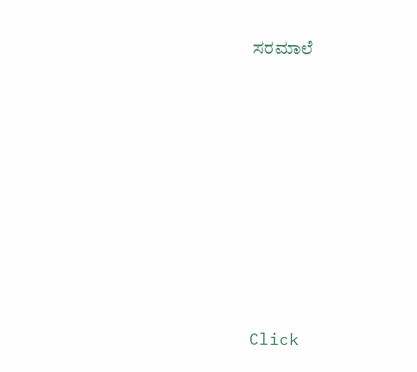ಸರಮಾಲೆ












Click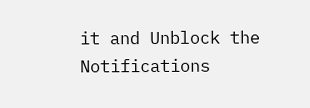it and Unblock the Notifications